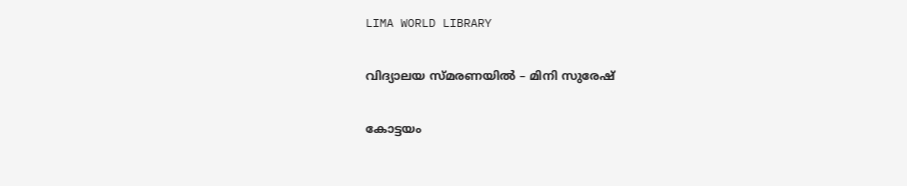LIMA WORLD LIBRARY

വിദ്യാലയ സ്മരണയിൽ – മിനി സുരേഷ്

കോട്ടയം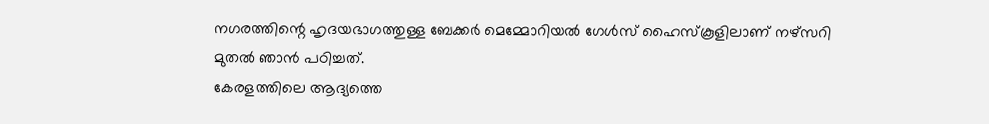നഗരത്തിന്റെ ഹൃദയഭാഗത്തുള്ള ബേക്കർ മെമ്മോറിയൽ ഗേൾസ് ഹൈസ്കൂളിലാണ് നഴ്സറി
മുതൽ ഞാൻ പഠിച്ചത്.
കേരളത്തിലെ ആദ്യത്തെ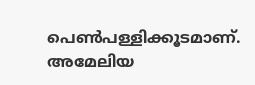പെൺപള്ളിക്കൂടമാണ്.
അമേലിയ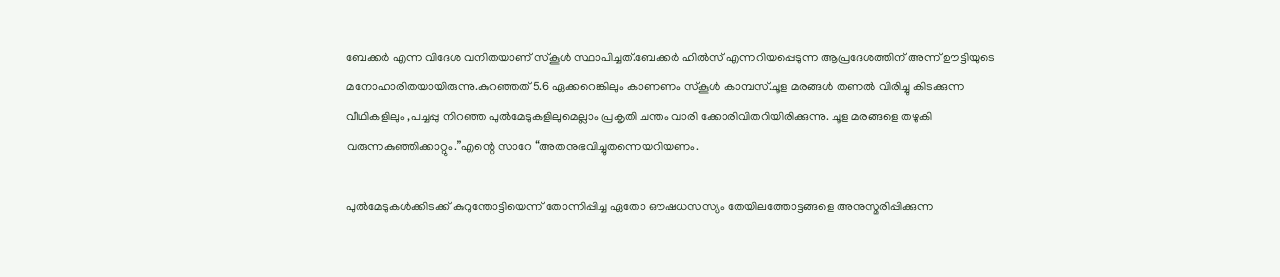ബേക്കർ എന്ന വിദേശ വനിതയാണ് സ്കൂൾ സ്ഥാപിച്ചത്.ബേക്കർ ഹിൽസ് എന്നറിയപ്പെടുന്ന ആപ്രദേശത്തിന് അന്ന് ഊട്ടിയുടെ മനോഹാരിതയായിരുന്നു.കുറഞ്ഞത് 5.6 ഏക്കറെങ്കിലും കാണണം സ്കൂൾ കാമ്പസ്.ചൂള മരങ്ങൾ തണൽ വിരിച്ചു കിടക്കുന്ന
വീഥികളിലും ,പച്ചപ്പു നിറഞ്ഞ പുൽമേടുകളിലുമെല്ലാം പ്രകൃതി ചന്തം വാരി ക്കോരിവിതറിയിരിക്കുന്നു. ചൂള മരങ്ങളെ തഴുകി വരുന്നകുഞ്ഞിക്കാറ്റും.”എന്റെ സാറേ “അതനുഭവിച്ചുതന്നെയറിയണം.

പുൽമേടുകൾക്കിടക്ക് കുറുന്തോട്ടിയെന്ന് തോന്നിപ്പിച്ച ഏതോ ഔഷധസസ്യം തേയിലത്തോട്ടങ്ങളെ അനുസ്മരിപ്പിക്കുന്ന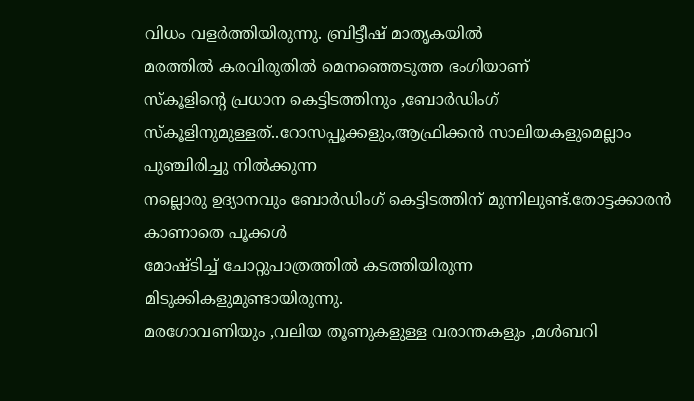വിധം വളർത്തിയിരുന്നു. ബ്രിട്ടീഷ് മാതൃകയിൽ
മരത്തിൽ കരവിരുതിൽ മെനഞ്ഞെടുത്ത ഭംഗിയാണ്
സ്കൂളിന്റെ പ്രധാന കെട്ടിടത്തിനും ,ബോർഡിംഗ് സ്കൂളിനുമുള്ളത്..റോസപ്പൂക്കളും,ആഫ്രിക്കൻ സാലിയകളുമെല്ലാം പുഞ്ചിരിച്ചു നിൽക്കുന്ന
നല്ലൊരു ഉദ്യാനവും ബോർഡിംഗ് കെട്ടിടത്തിന് മുന്നിലുണ്ട്.തോട്ടക്കാരൻ കാണാതെ പൂക്കൾ
മോഷ്ടിച്ച് ചോറ്റുപാത്രത്തിൽ കടത്തിയിരുന്ന
മിടുക്കികളുമുണ്ടായിരുന്നു.
മരഗോവണിയും ,വലിയ തൂണുകളുള്ള വരാന്തകളും ,മൾബറി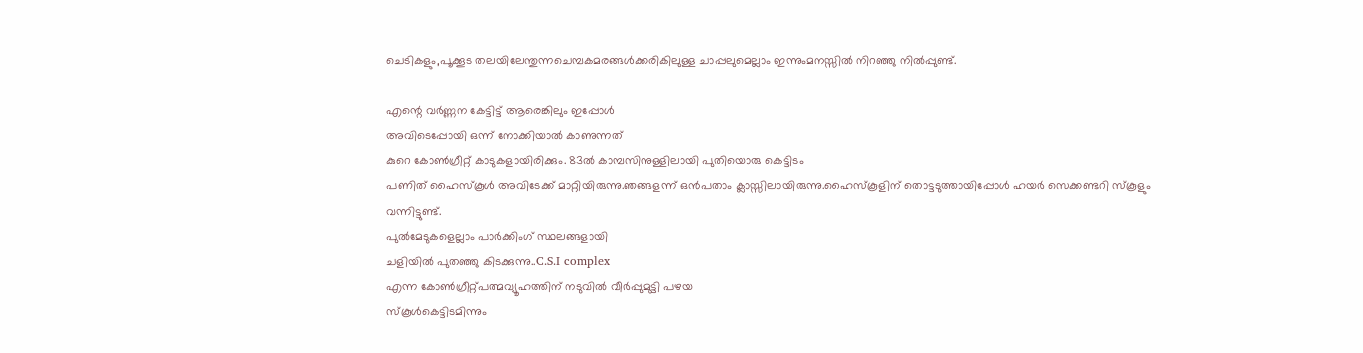ചെടികളും,പൂക്കൂട തലയിലേന്തുന്നചെമ്പകമരങ്ങൾക്കരികിലുള്ള ചാപ്പലുമെല്ലാം ഇന്നുംമനസ്സിൽ നിറഞ്ഞു നിൽപ്പുണ്ട്.

എന്റെ വർണ്ണന കേട്ടിട്ട് ആരെങ്കിലും ഇപ്പോൾ
അവിടെപ്പോയി ഒന്ന് നോക്കിയാൽ കാണുന്നത്
കുറെ കോൺഗ്രീറ്റ് കാടുകളായിരിക്കും. 83ൽ കാമ്പസിനുള്ളിലായി പുതിയൊരു കെട്ടിടം
പണിത് ഹൈസ്കൂൾ അവിടേക്ക് മാറ്റിയിരുന്നു.ഞങ്ങളന്ന് ഒൻപതാം ക്ലാസ്സിലായിരുന്നു.ഹൈസ്കൂളിന് തൊട്ടടുത്തായിപ്പോൾ ഹയർ സെക്കണ്ടറി സ്കൂളും വന്നിട്ടുണ്ട്.
പുൽമേടുകളെല്ലാം പാർക്കിംഗ് സ്ഥലങ്ങളായി
ചളിയിൽ പുതഞ്ഞു കിടക്കുന്നു..C.S.I complex
എന്ന കോൺഗ്രീറ്റ്പത്മവ്യൂഹത്തിന് നടുവിൽ വീർപ്പുമുട്ടി പഴയ
സ്കൂൾകെട്ടിടമിന്നും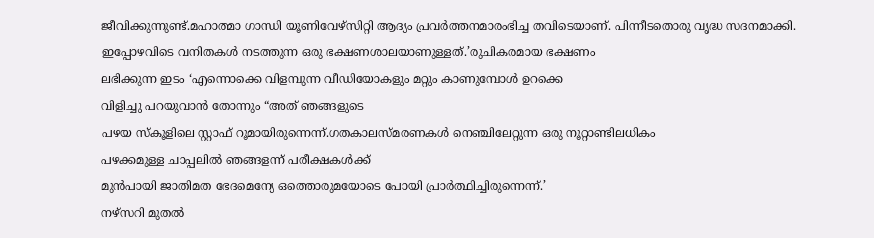ജീവിക്കുന്നുണ്ട്.മഹാത്മാ ഗാന്ധി യൂണിവേഴ്സിറ്റി ആദ്യം പ്രവർത്തനമാരംഭിച്ച തവിടെയാണ്. പിന്നീടതൊരു വൃദ്ധ സദനമാക്കി.
ഇപ്പോഴവിടെ വനിതകൾ നടത്തുന്ന ഒരു ഭക്ഷണശാലയാണുള്ളത്.’രുചികരമായ ഭക്ഷണം
ലഭിക്കുന്ന ഇടം ‘എന്നൊക്കെ വിളമ്പുന്ന വീഡിയോകളും മറ്റും കാണുമ്പോൾ ഉറക്കെ
വിളിച്ചു പറയുവാൻ തോന്നും “അത് ഞങ്ങളുടെ
പഴയ സ്കൂളിലെ സ്റ്റാഫ് റൂമായിരുന്നെന്ന്.ഗതകാലസ്മരണകൾ നെഞ്ചിലേറ്റുന്ന ഒരു നൂറ്റാണ്ടിലധികം
പഴക്കമുള്ള ചാപ്പലിൽ ഞങ്ങളന്ന് പരീക്ഷകൾക്ക്
മുൻപായി ജാതിമത ഭേദമെന്യേ ഒത്തൊരുമയോടെ പോയി പ്രാർത്ഥിച്ചിരുന്നെന്ന്.’
നഴ്സറി മുതൽ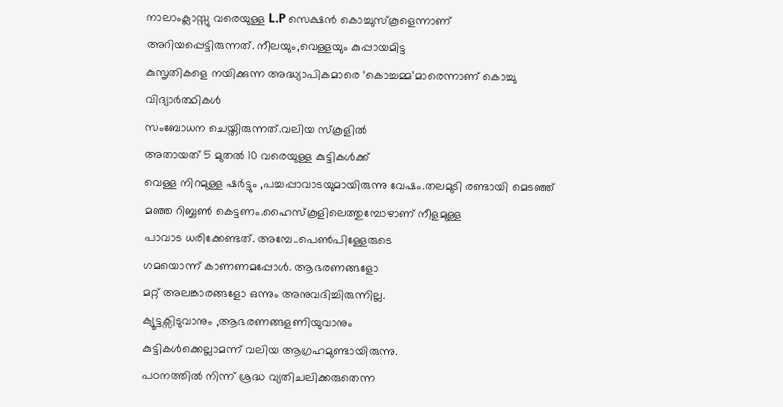നാലാംക്ലാസ്സു വരെയുള്ള L.P സെക്ഷൻ കൊച്ചുസ്കൂളെന്നാണ്
അറിയപ്പെട്ടിരുന്നത്. നീലയും,വെള്ളയും കുപ്പായമിട്ട
കുസൃതികളെ നയിക്കുന്ന അദ്ധ്യാപികമാരെ ‘കൊച്ചമ്മ’മാരെന്നാണ് കൊച്ചു വിദ്യാർത്ഥികൾ
സംബോധന ചെയ്തിരുന്നത്.വലിയ സ്കൂളിൽ
അതായത് 5 മുതൽ 10 വരെയുള്ള കുട്ടികൾക്ക്
വെള്ള നിറമുള്ള ഷർട്ടും ,പച്ചപ്പാവാടയുമായിരുന്നു വേഷം.തലമുടി രണ്ടായി മെടഞ്ഞ് മഞ്ഞ റിബ്ബൺ കെട്ടണം.ഹൈസ്കൂളിലെത്തുമ്പോഴാണ് നീളമുള്ള
പാവാട ധരിക്കേണ്ടത്. അമ്പേ..പെൺപിള്ളേരുടെ
ഗമയൊന്ന് കാണണമപ്പോൾ. ആഭരണങ്ങളോ
മറ്റ് അലങ്കാരങ്ങളോ ഒന്നും അനുവദിച്ചിരുന്നില്ല.
ക്യൂട്ടക്സിടുവാനും ,ആഭരണങ്ങളണിയുവാനും
കുട്ടികൾക്കെല്ലാമന്ന് വലിയ ആഗ്രഹമുണ്ടായിരുന്നു.
പഠനത്തിൽ നിന്ന് ശ്രദ്ധ വ്യതിചലിക്കരുതെന്ന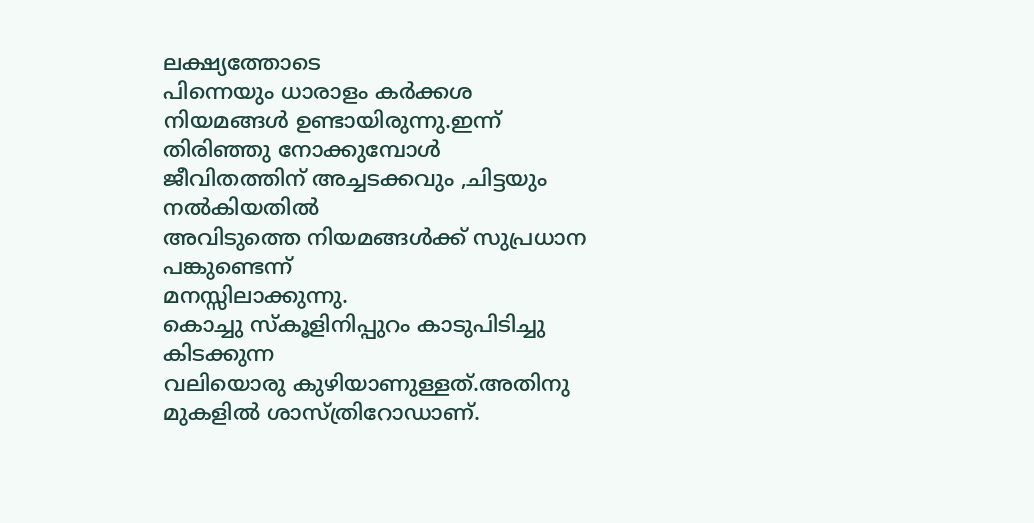ലക്ഷ്യത്തോടെ
പിന്നെയും ധാരാളം കർക്കശ നിയമങ്ങൾ ഉണ്ടായിരുന്നു.ഇന്ന് തിരിഞ്ഞു നോക്കുമ്പോൾ ജീവിതത്തിന് അച്ചടക്കവും ,ചിട്ടയും നൽകിയതിൽ
അവിടുത്തെ നിയമങ്ങൾക്ക് സുപ്രധാന പങ്കുണ്ടെന്ന്
മനസ്സിലാക്കുന്നു.
കൊച്ചു സ്കൂളിനിപ്പുറം കാടുപിടിച്ചു കിടക്കുന്ന
വലിയൊരു കുഴിയാണുള്ളത്.അതിനു മുകളിൽ ശാസ്ത്രിറോഡാണ്.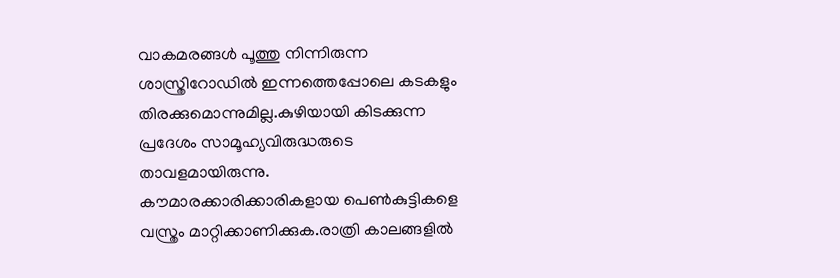വാകമരങ്ങൾ പൂത്തു നിന്നിരുന്ന ശാസ്ത്രിറോഡിൽ ഇന്നത്തെപ്പോലെ കടകളും തിരക്കുമൊന്നുമില്ല.കുഴിയായി കിടക്കുന്ന
പ്രദേശം സാമൂഹ്യവിരുദ്ധരുടെ താവളമായിരുന്നു.
കൗമാരക്കാരിക്കാരികളായ പെൺകുട്ടികളെ
വസ്ത്രം മാറ്റിക്കാണിക്കുക.രാത്രി കാലങ്ങളിൽ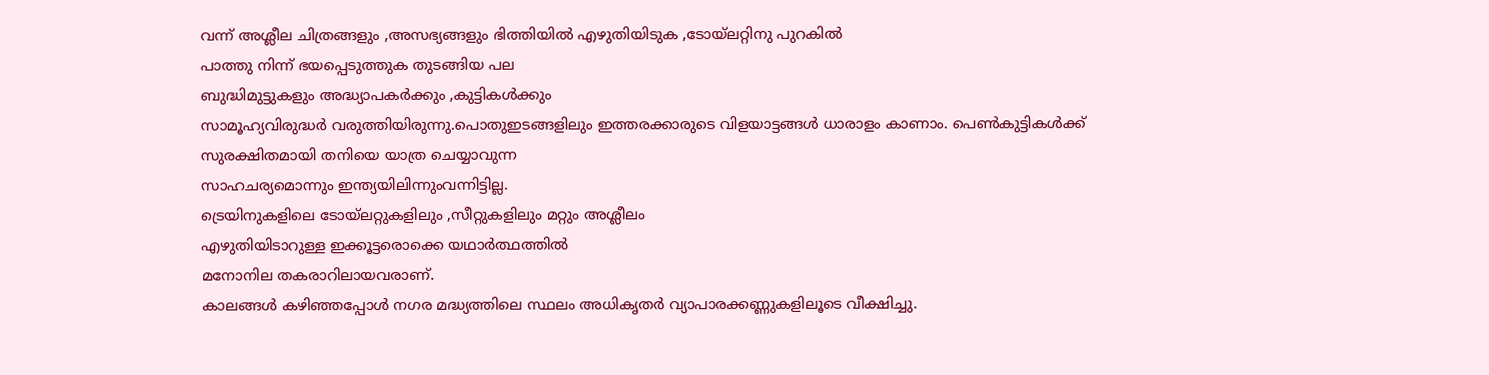വന്ന് അശ്ലീല ചിത്രങ്ങളും ,അസഭ്യങ്ങളും ഭിത്തിയിൽ എഴുതിയിടുക ,ടോയ്ലറ്റിനു പുറകിൽ
പാത്തു നിന്ന് ഭയപ്പെടുത്തുക തുടങ്ങിയ പല
ബുദ്ധിമുട്ടുകളും അദ്ധ്യാപകർക്കും ,കുട്ടികൾക്കും
സാമൂഹ്യവിരുദ്ധർ വരുത്തിയിരുന്നു.പൊതുഇടങ്ങളിലും ഇത്തരക്കാരുടെ വിളയാട്ടങ്ങൾ ധാരാളം കാണാം. പെൺകുട്ടികൾക്ക് സുരക്ഷിതമായി തനിയെ യാത്ര ചെയ്യാവുന്ന
സാഹചര്യമൊന്നും ഇന്ത്യയിലിന്നുംവന്നിട്ടില്ല.
ട്രെയിനുകളിലെ ടോയ്ലറ്റുകളിലും ,സീറ്റുകളിലും മറ്റും അശ്ലീലം
എഴുതിയിടാറുള്ള ഇക്കൂട്ടരൊക്കെ യഥാർത്ഥത്തിൽ
മനോനില തകരാറിലായവരാണ്.
കാലങ്ങൾ കഴിഞ്ഞപ്പോൾ നഗര മദ്ധ്യത്തിലെ സ്ഥലം അധികൃതർ വ്യാപാരക്കണ്ണുകളിലൂടെ വീക്ഷിച്ചു.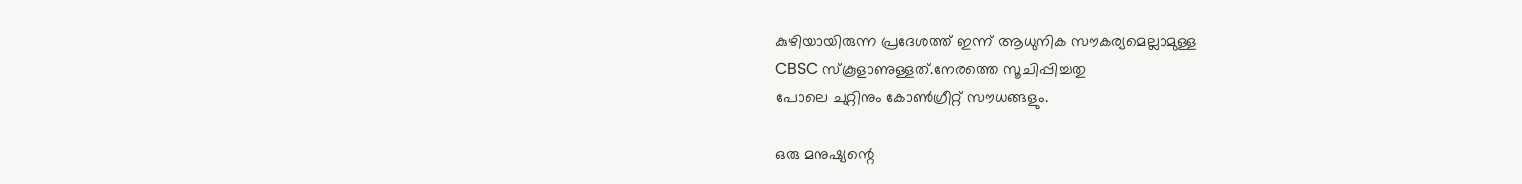കുഴിയായിരുന്ന പ്രദേശത്ത് ഇന്ന് ആധുനിക സൗകര്യമെല്ലാമുള്ള
CBSC സ്കൂളാണുള്ളത്.നേരത്തെ സൂചിപ്പിച്ചതു
പോലെ ചുറ്റിനും കോൺഗ്രീറ്റ് സൗധങ്ങളും.

ഒരു മനുഷ്യന്റെ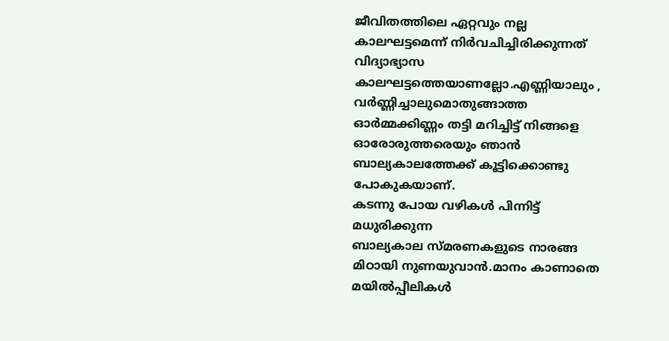ജീവിതത്തിലെ ഏറ്റവും നല്ല കാലഘട്ടമെന്ന് നിർവചിച്ചിരിക്കുന്നത് വിദ്യാഭ്യാസ
കാലഘട്ടത്തെയാണല്ലോ.എണ്ണിയാലും , വർണ്ണിച്ചാലുമൊതുങ്ങാത്ത ഓർമ്മക്കിണ്ണം തട്ടി മറിച്ചിട്ട് നിങ്ങളെ ഓരോരുത്തരെയും ഞാൻ ബാല്യകാലത്തേക്ക് കൂട്ടിക്കൊണ്ടു പോകുകയാണ്.
കടന്നു പോയ വഴികൾ പിന്നിട്ട് മധുരിക്കുന്ന
ബാല്യകാല സ്മരണകളുടെ നാരങ്ങ മിഠായി നുണയുവാൻ.മാനം കാണാതെ മയിൽപ്പീലികൾ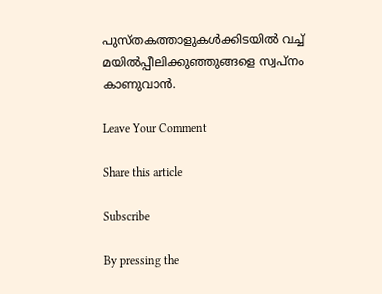പുസ്തകത്താളുകൾക്കിടയിൽ വച്ച് മയിൽപ്പീലിക്കുഞ്ഞുങ്ങളെ സ്വപ്നം കാണുവാൻ.

Leave Your Comment

Share this article

Subscribe

By pressing the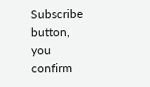Subscribe button, you confirm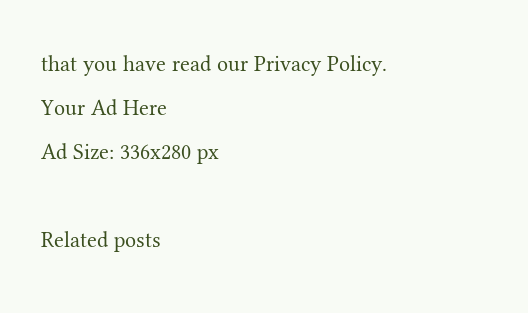that you have read our Privacy Policy.
Your Ad Here
Ad Size: 336x280 px

Related posts